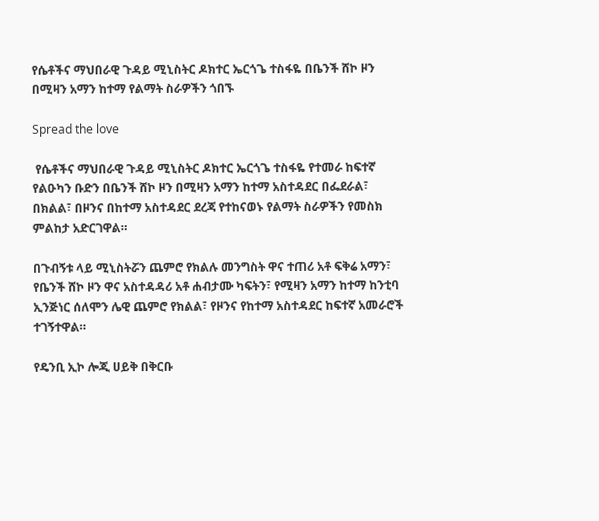የሴቶችና ማህበራዊ ጉዳይ ሚኒስትር ዶክተር ኤርጎጌ ተስፋዬ በቤንች ሸኮ ዞን በሚዛን አማን ከተማ የልማት ስራዎችን ጎበኙ

Spread the love

 የሴቶችና ማህበራዊ ጉዳይ ሚኒስትር ዶክተር ኤርጎጌ ተስፋዬ የተመራ ከፍተኛ የልዑካን ቡድን በቤንች ሸኮ ዞን በሚዛን አማን ከተማ አስተዳደር በፌደራል፣ በክልል፣ በዞንና በከተማ አስተዳደር ደረጃ የተከናወኑ የልማት ስራዎችን የመስክ ምልከታ አድርገዋል።

በጉብኝቱ ላይ ሚኒስትሯን ጨምሮ የክልሉ መንግስት ዋና ተጠሪ አቶ ፍቅሬ አማን፣ የቤንች ሸኮ ዞን ዋና አስተዳዳሪ አቶ ሐብታሙ ካፍትን፣ የሚዛን አማን ከተማ ከንቲባ ኢንጅነር ሰለሞን ሌዊ ጨምሮ የክልል፣ የዞንና የከተማ አስተዳደር ከፍተኛ አመራሮች ተገኝተዋል።

የዴንቢ ኢኮ ሎጂ ሀይቅ በቅርቡ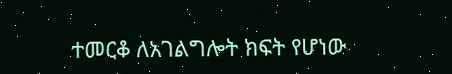ተመርቆ ለአገልግሎት ክፍት የሆነው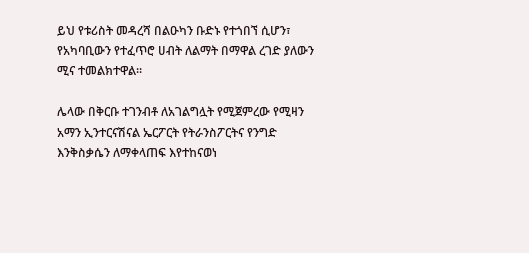ይህ የቱሪስት መዳረሻ በልዑካን ቡድኑ የተጎበኘ ሲሆን፣ የአካባቢውን የተፈጥሮ ሀብት ለልማት በማዋል ረገድ ያለውን ሚና ተመልክተዋል።

ሌላው በቅርቡ ተገንብቶ ለአገልግሏት የሚጀምረው የሚዛን አማን ኢንተርናሽናል ኤርፖርት የትራንስፖርትና የንግድ እንቅስቃሴን ለማቀላጠፍ እየተከናወነ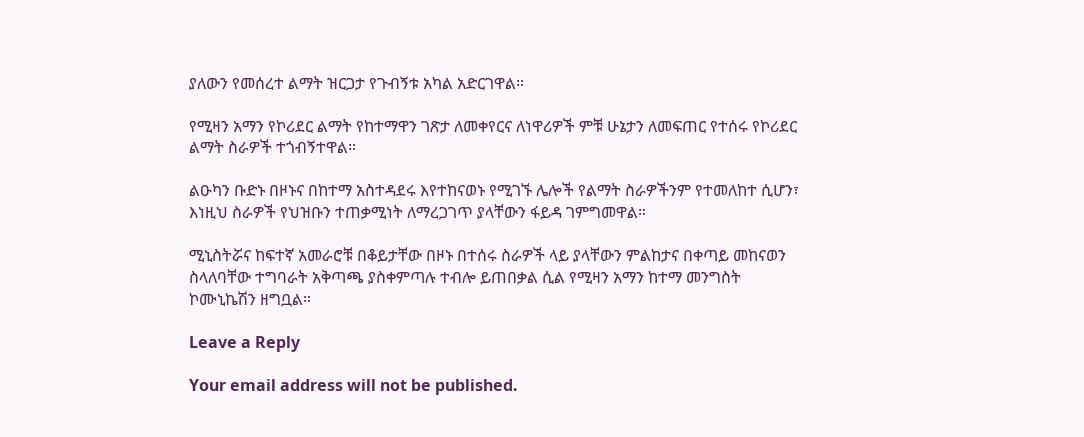ያለውን የመሰረተ ልማት ዝርጋታ የጉብኝቱ አካል አድርገዋል።

የሚዛን አማን የኮሪደር ልማት የከተማዋን ገጽታ ለመቀየርና ለነዋሪዎች ምቹ ሁኔታን ለመፍጠር የተሰሩ የኮሪደር ልማት ስራዎች ተጎብኝተዋል።

ልዑካን ቡድኑ በዞኑና በከተማ አስተዳደሩ እየተከናወኑ የሚገኙ ሌሎች የልማት ስራዎችንም የተመለከተ ሲሆን፣ እነዚህ ስራዎች የህዝቡን ተጠቃሚነት ለማረጋገጥ ያላቸውን ፋይዳ ገምግመዋል።

ሚኒስትሯና ከፍተኛ አመራሮቹ በቆይታቸው በዞኑ በተሰሩ ስራዎች ላይ ያላቸውን ምልከታና በቀጣይ መከናወን ስላለባቸው ተግባራት አቅጣጫ ያስቀምጣሉ ተብሎ ይጠበቃል ሲል የሚዛን አማን ከተማ መንግስት ኮሙኒኬሽን ዘግቧል።

Leave a Reply

Your email address will not be published.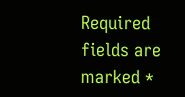Required fields are marked *